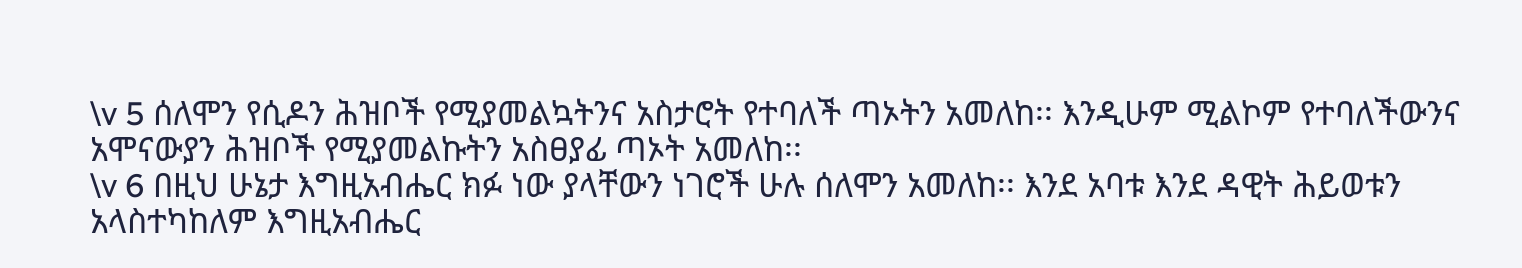\v 5 ሰለሞን የሲዶን ሕዝቦች የሚያመልኳትንና አስታሮት የተባለች ጣኦትን አመለከ፡፡ እንዲሁም ሚልኮም የተባለችውንና አሞናውያን ሕዝቦች የሚያመልኩትን አስፀያፊ ጣኦት አመለከ፡፡
\v 6 በዚህ ሁኔታ እግዚአብሔር ክፉ ነው ያላቸውን ነገሮች ሁሉ ሰለሞን አመለከ፡፡ እንደ አባቱ እንደ ዳዊት ሕይወቱን አላስተካከለም እግዚአብሔር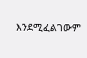እንደሚፈልገውም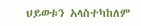ህይወቱን አላስተካከለም